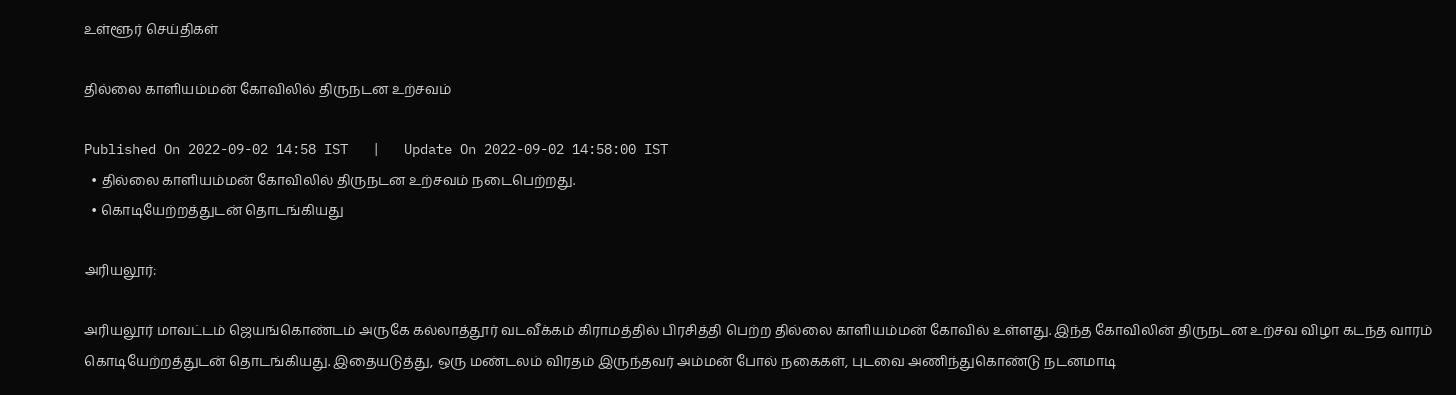உள்ளூர் செய்திகள்

தில்லை காளியம்மன் கோவிலில் திருநடன உற்சவம்

Published On 2022-09-02 14:58 IST   |   Update On 2022-09-02 14:58:00 IST
  • தில்லை காளியம்மன் கோவிலில் திருநடன உற்சவம் நடைபெற்றது.
  • கொடியேற்றத்துடன் தொடங்கியது

அரியலூர்:

அரியலூர் மாவட்டம் ஜெயங்கொண்டம் அருகே கல்லாத்தூர் வடவீக்கம் கிராமத்தில் பிரசித்தி பெற்ற தில்லை காளியம்மன் கோவில் உள்ளது. இந்த கோவிலின் திருநடன உற்சவ விழா கடந்த வாரம் கொடியேற்றத்துடன் தொடங்கியது. இதையடுத்து, ஒரு மண்டலம் விரதம் இருந்தவர் அம்மன் போல் நகைகள், புடவை அணிந்துகொண்டு நடனமாடி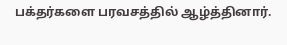பக்தர்களை பரவசத்தில் ஆழ்த்தினார்.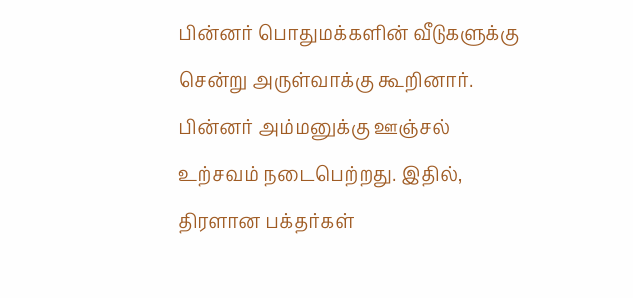பின்னர் பொதுமக்களின் வீடுகளுக்கு சென்று அருள்வாக்கு கூறினார். பின்னர் அம்மனுக்கு ஊஞ்சல் உற்சவம் நடைபெற்றது. இதில், திரளான பக்தர்கள்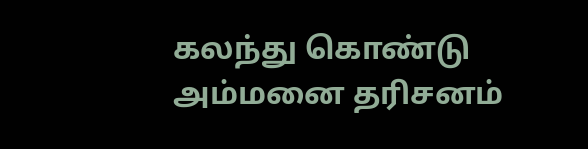கலந்து கொண்டு அம்மனை தரிசனம்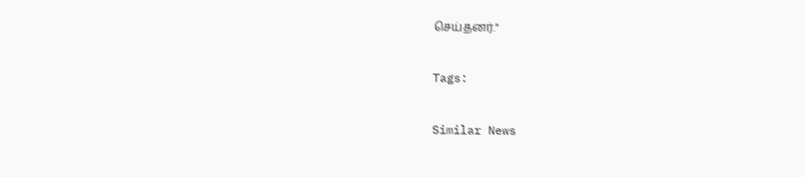செய்தனர்."

Tags:

Similar News